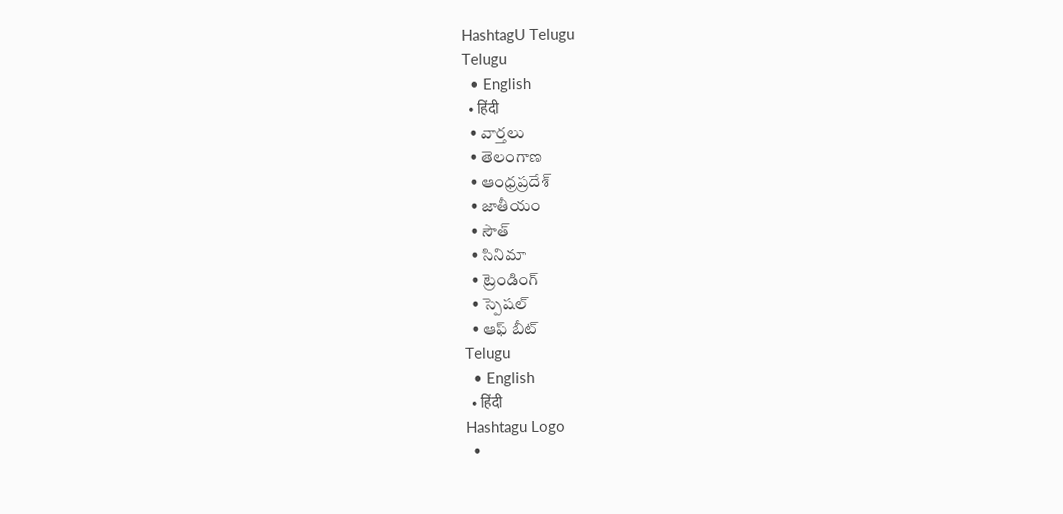HashtagU Telugu
Telugu
  • English
  • हिंदी
  • వార్తలు
  • తెలంగాణ
  • ఆంధ్రప్రదేశ్
  • జాతీయం
  • సౌత్
  • సినిమా
  • ట్రెండింగ్
  • స్పెషల్
  • ఆఫ్ బీట్
Telugu
  • English
  • हिंदी
Hashtagu Logo
  •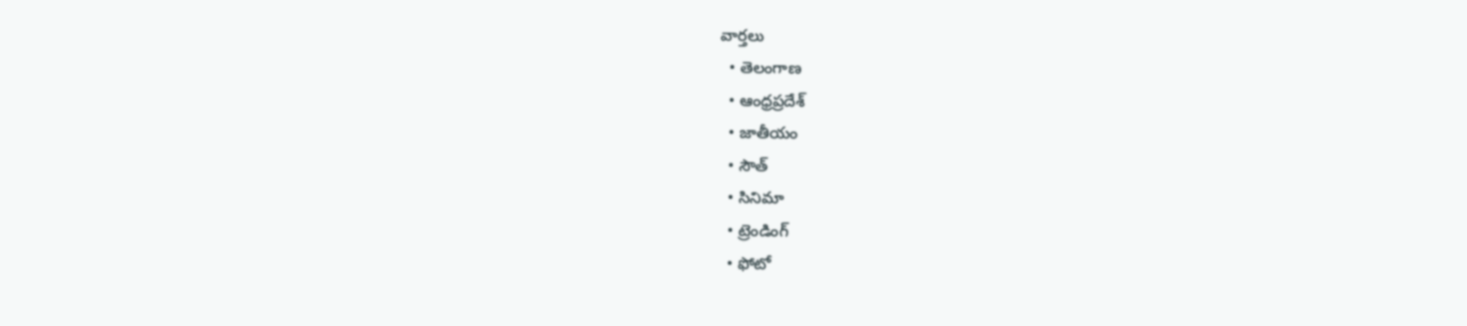వార్తలు
  • తెలంగాణ
  • ఆంధ్రప్రదేశ్
  • జాతీయం
  • సౌత్
  • సినిమా
  • ట్రెండింగ్
  • ఫోటో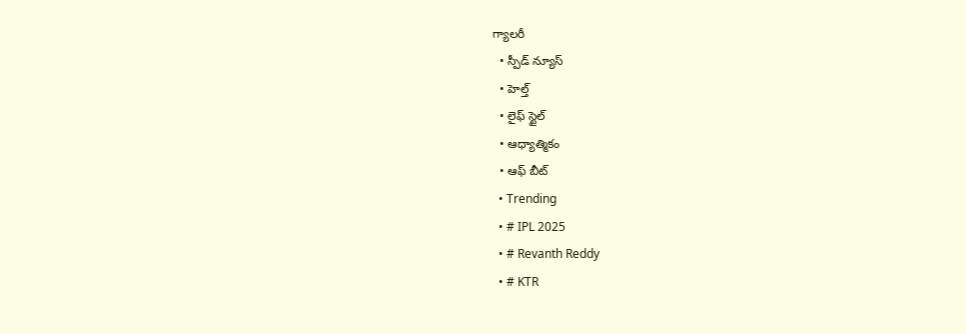గ్యాలరీ
  • స్పీడ్ న్యూస్
  • హెల్త్
  • లైఫ్ స్టైల్
  • ఆధ్యాత్మికం
  • ఆఫ్ బీట్
  • Trending
  • # IPL 2025
  • # Revanth Reddy
  • # KTR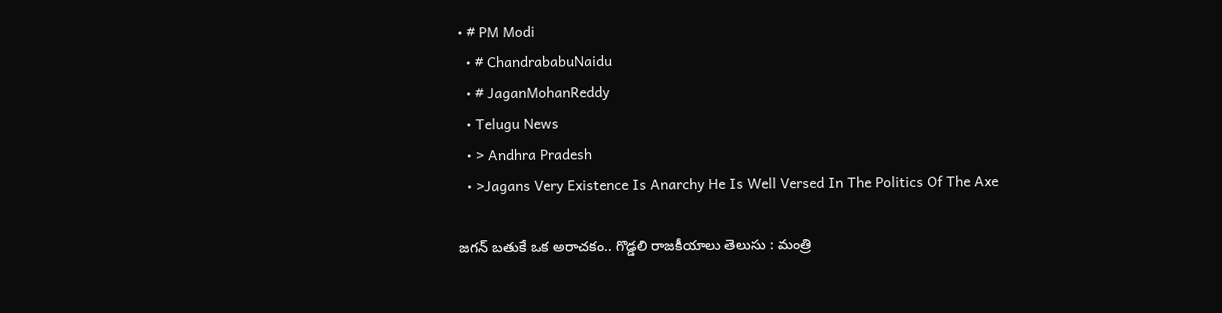• # PM Modi
  • # ChandrababuNaidu
  • # JaganMohanReddy
  • Telugu News
  • > Andhra Pradesh
  • >Jagans Very Existence Is Anarchy He Is Well Versed In The Politics Of The Axe

జగన్ బతుకే ఒక అరాచకం.. గొడ్డలి రాజకీయాలు తెలుసు : మంత్రి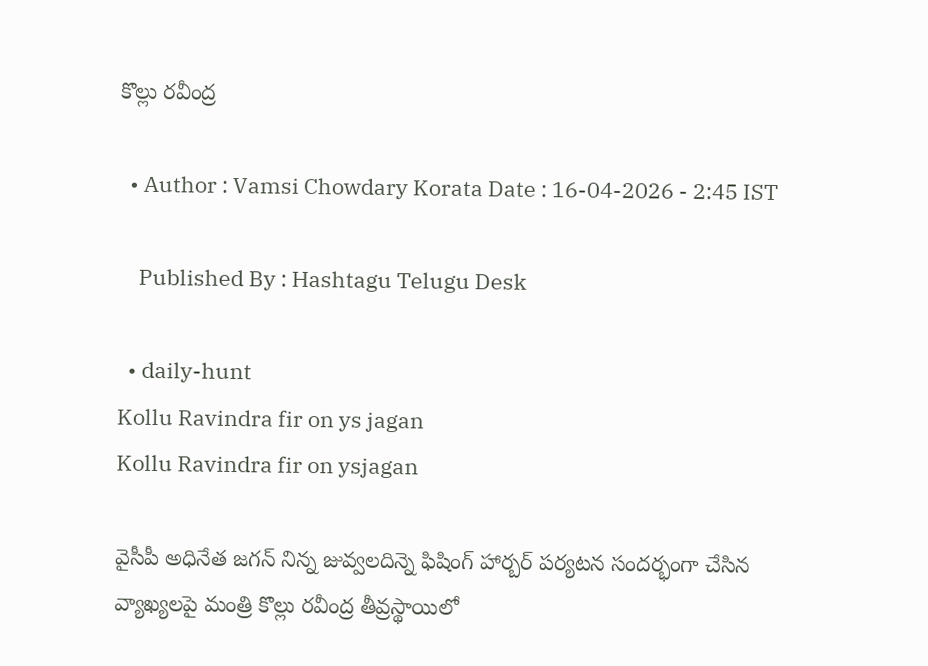కొల్లు రవీంద్ర

  • Author : Vamsi Chowdary Korata Date : 16-04-2026 - 2:45 IST

    Published By : Hashtagu Telugu Desk

  • daily-hunt
Kollu Ravindra fir on ys jagan
Kollu Ravindra fir on ysjagan

వైసీపీ అధినేత జగన్ నిన్న జువ్వలదిన్నె ఫిషింగ్ హార్బర్ పర్యటన సందర్భంగా చేసిన వ్యాఖ్యలపై మంత్రి కొల్లు రవీంద్ర తీవ్రస్థాయిలో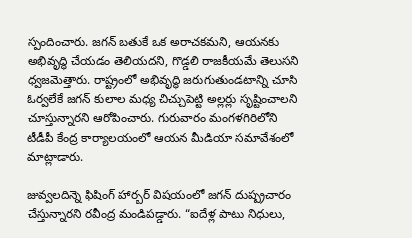స్పందించారు. జగన్ బతుకే ఒక అరాచకమని, ఆయనకు అభివృద్ధి చేయడం తెలియదని, గొడ్డలి రాజకీయమే తెలుసని ధ్వజమెత్తారు. రాష్ట్రంలో అభివృద్ధి జరుగుతుండటాన్ని చూసి ఓర్వలేకే జగన్ కులాల మధ్య చిచ్చుపెట్టి అల్లర్లు సృష్టించాలని చూస్తున్నారని ఆరోపించారు. గురువారం మంగళగిరిలోని టీడీపీ కేంద్ర కార్యాలయంలో ఆయన మీడియా సమావేశంలో మాట్లాడారు.

జువ్వలదిన్నె ఫిషింగ్ హార్బర్ విషయంలో జగన్ దుష్ప్రచారం చేస్తున్నారని రవీంద్ర మండిపడ్డారు. “ఐదేళ్ల పాటు నిధులు,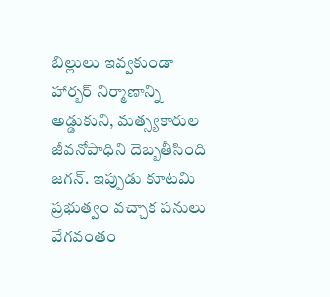బిల్లులు ఇవ్వకుండా హార్బర్ నిర్మాణాన్ని అడ్డుకుని, మత్స్యకారుల జీవనోపాధిని దెబ్బతీసింది జగన్. ఇప్పుడు కూటమి ప్రభుత్వం వచ్చాక పనులు వేగవంతం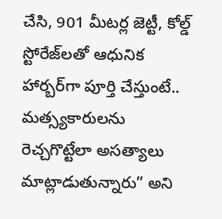చేసి, 901 మీటర్ల జెట్టీ, కోల్డ్ స్టోరేజ్‌లతో ఆధునిక హార్బర్‌గా పూర్తి చేస్తుంటే.. మత్స్యకారులను రెచ్చగొట్టేలా అసత్యాలు మాట్లాడుతున్నారు” అని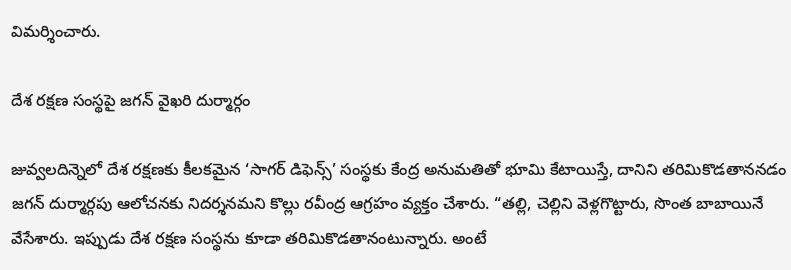విమర్శించారు.

దేశ రక్షణ సంస్థపై జగన్ వైఖరి దుర్మార్గం

జువ్వలదిన్నెలో దేశ రక్షణకు కీలకమైన ‘సాగర్ డిఫెన్స్’ సంస్థకు కేంద్ర అనుమతితో భూమి కేటాయిస్తే, దానిని తరిమికొడతాననడం జగన్ దుర్మార్గపు ఆలోచనకు నిదర్శనమని కొల్లు రవీంద్ర ఆగ్రహం వ్యక్తం చేశారు. “తల్లి, చెల్లిని వెళ్లగొట్టారు, సొంత బాబాయినే వేసేశారు. ఇప్పుడు దేశ రక్షణ సంస్థను కూడా తరిమికొడతానంటున్నారు. అంటే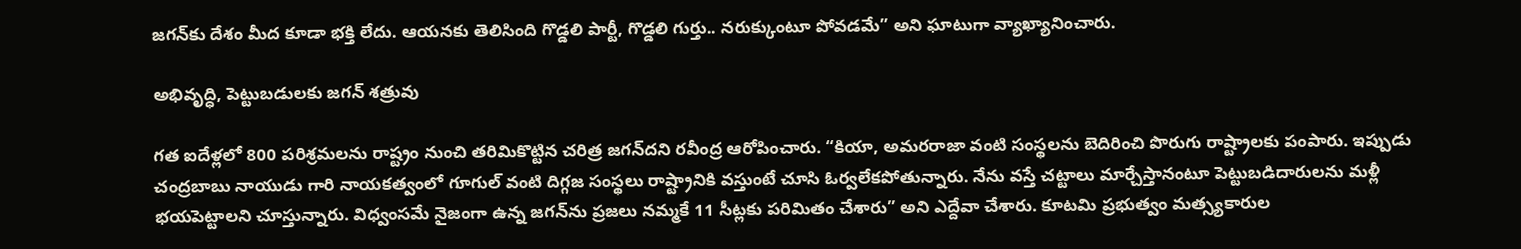జగన్‌కు దేశం మీద కూడా భక్తి లేదు. ఆయనకు తెలిసింది గొడ్డలి పార్టీ, గొడ్డలి గుర్తు.. నరుక్కుంటూ పోవడమే” అని ఘాటుగా వ్యాఖ్యానించారు.

అభివృద్ధి, పెట్టుబడులకు జగన్ శత్రువు

గత ఐదేళ్లలో 800 పరిశ్రమలను రాష్ట్రం నుంచి తరిమికొట్టిన చరిత్ర జగన్‌దని రవీంద్ర ఆరోపించారు. “కియా, అమరరాజా వంటి సంస్థలను బెదిరించి పొరుగు రాష్ట్రాలకు పంపారు. ఇప్పుడు చంద్రబాబు నాయుడు గారి నాయకత్వంలో గూగుల్ వంటి దిగ్గజ సంస్థలు రాష్ట్రానికి వస్తుంటే చూసి ఓర్వలేకపోతున్నారు. నేను వస్తే చట్టాలు మార్చేస్తానంటూ పెట్టుబడిదారులను మళ్లీ భయపెట్టాలని చూస్తున్నారు. విధ్వంసమే నైజంగా ఉన్న జగన్‌ను ప్రజలు నమ్మకే 11 సీట్లకు పరిమితం చేశారు” అని ఎద్దేవా చేశారు. కూటమి ప్రభుత్వం మత్స్యకారుల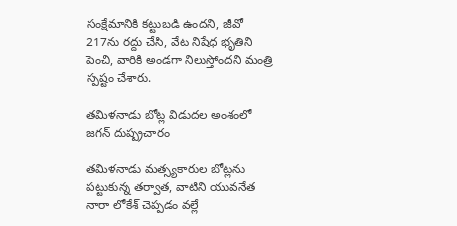సంక్షేమానికి కట్టుబడి ఉందని, జీవో 217ను రద్దు చేసి, వేట నిషేధ భృతిని పెంచి, వారికి అండగా నిలుస్తోందని మంత్రి స్పష్టం చేశారు.

తమిళనాడు బోట్ల విడుదల అంశంలో జగన్ దుష్ప్రచారం

తమిళనాడు మత్స్యకారుల బోట్లను పట్టుకున్న తర్వాత, వాటిని యువనేత నారా లోకేశ్ చెప్పడం వల్లే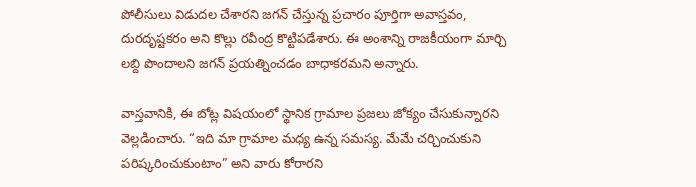పోలీసులు విడుదల చేశారని జగన్ చేస్తున్న ప్రచారం పూర్తిగా అవాస్తవం, దురదృష్టకరం అని కొల్లు రవీంద్ర కొట్టిపడేశారు. ఈ అంశాన్ని రాజకీయంగా మార్చి లబ్ది పొందాలని జగన్ ప్రయత్నించడం బాధాకరమని అన్నారు.

వాస్తవానికి, ఈ బోట్ల విషయంలో స్థానిక గ్రామాల ప్రజలు జోక్యం చేసుకున్నారని వెల్లడించారు. “ఇది మా గ్రామాల మధ్య ఉన్న సమస్య. మేమే చర్చించుకుని పరిష్కరించుకుంటాం” అని వారు కోరారని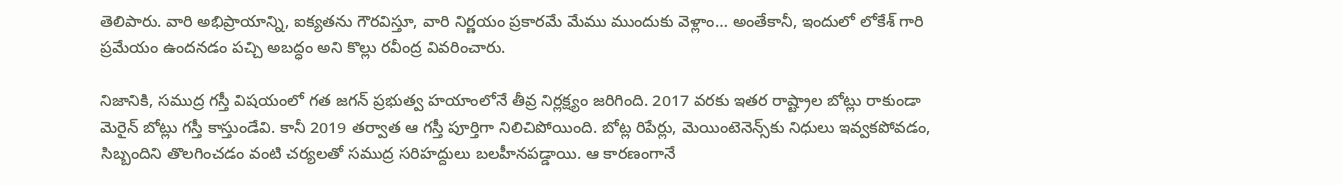తెలిపారు. వారి అభిప్రాయాన్ని, ఐక్యతను గౌరవిస్తూ, వారి నిర్ణయం ప్రకారమే మేము ముందుకు వెళ్లాం… అంతేకానీ, ఇందులో లోకేశ్ గారి ప్రమేయం ఉందనడం పచ్చి అబద్ధం అని కొల్లు రవీంద్ర వివరించారు.

నిజానికి, సముద్ర గస్తీ విషయంలో గత జగన్ ప్రభుత్వ హయాంలోనే తీవ్ర నిర్లక్ష్యం జరిగింది. 2017 వరకు ఇతర రాష్ట్రాల బోట్లు రాకుండా మెరైన్ బోట్లు గస్తీ కాస్తుండేవి. కానీ 2019 తర్వాత ఆ గస్తీ పూర్తిగా నిలిచిపోయింది. బోట్ల రిపేర్లు, మెయింటెనెన్స్‌కు నిధులు ఇవ్వకపోవడం, సిబ్బందిని తొలగించడం వంటి చర్యలతో సముద్ర సరిహద్దులు బలహీనపడ్డాయి. ఆ కారణంగానే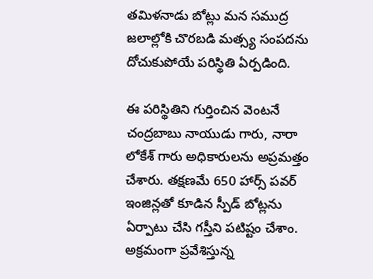తమిళనాడు బోట్లు మన సముద్ర జలాల్లోకి చొరబడి మత్స్య సంపదను దోచుకుపోయే పరిస్థితి ఏర్పడింది.

ఈ పరిస్థితిని గుర్తించిన వెంటనే చంద్రబాబు నాయుడు గారు, నారా లోకేశ్ గారు అధికారులను అప్రమత్తం చేశారు. తక్షణమే 650 హార్స్ పవర్ ఇంజిన్లతో కూడిన స్పీడ్ బోట్లను ఏర్పాటు చేసి గస్తీని పటిష్టం చేశాం. అక్రమంగా ప్రవేశిస్తున్న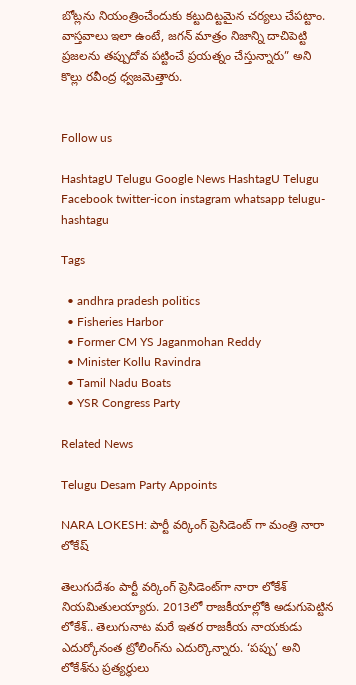బోట్లను నియంత్రించేందుకు కట్టుదిట్టమైన చర్యలు చేపట్టాం. వాస్తవాలు ఇలా ఉంటే, జగన్ మాత్రం నిజాన్ని దాచిపెట్టి ప్రజలను తప్పుదోవ పట్టించే ప్రయత్నం చేస్తున్నారు” అని కొల్లు రవీంద్ర ధ్వజమెత్తారు.


Follow us

HashtagU Telugu Google News HashtagU Telugu Facebook twitter-icon instagram whatsapp telugu-hashtagu

Tags

  • andhra pradesh politics
  • Fisheries Harbor
  • Former CM YS Jaganmohan Reddy
  • Minister Kollu Ravindra
  • Tamil Nadu Boats
  • YSR Congress Party

Related News

Telugu Desam Party Appoints

NARA LOKESH: పార్టీ వర్కింగ్ ప్రెసిడెంట్ గా మంత్రి నారా లోకేష్

తెలుగుదేశం పార్టీ వర్కింగ్ ప్రెసిడెంట్‌గా నారా లోకేశ్ నియమితులయ్యారు. 2013లో రాజకీయాల్లోకి అడుగుపెట్టిన లోకేశ్.. తెలుగునాట మరే ఇతర రాజకీయ నాయకుడు ఎదుర్కోనంత ట్రోలింగ్‌ను ఎదుర్కొన్నారు. ‘పప్పు’ అని లోకేశ్‌ను ప్రత్యర్థులు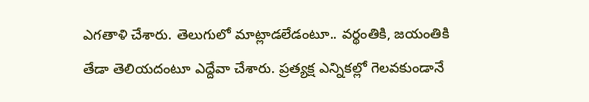ఎగతాళి చేశారు. తెలుగులో మాట్లాడలేడంటూ.. వర్థంతికి, జయంతికి తేడా తెలియదంటూ ఎద్దేవా చేశారు. ప్రత్యక్ష ఎన్నికల్లో గెలవకుండానే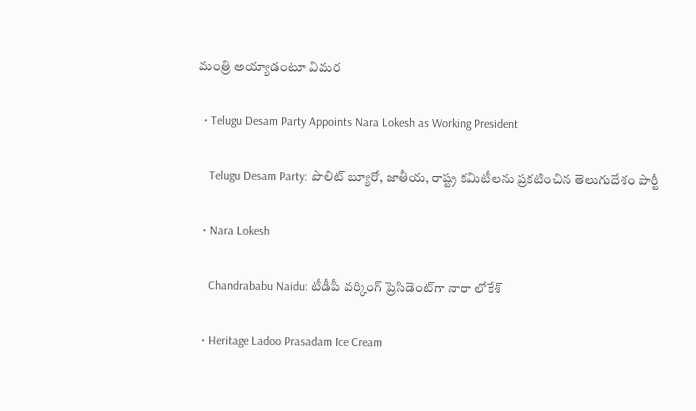మంత్రి అయ్యాడంటూ విమర

  • Telugu Desam Party Appoints Nara Lokesh as Working President

    Telugu Desam Party: పొలిట్ బ్యూరో, జాతీయ, రాష్ట్ర కమిటీలను ప్రకటించిన తెలుగుదేశం పార్టీ

  • Nara Lokesh

    Chandrababu Naidu: టీడీపీ వర్కింగ్ ప్రెసిడెంట్‌గా నారా లోకేశ్

  • Heritage Ladoo Prasadam Ice Cream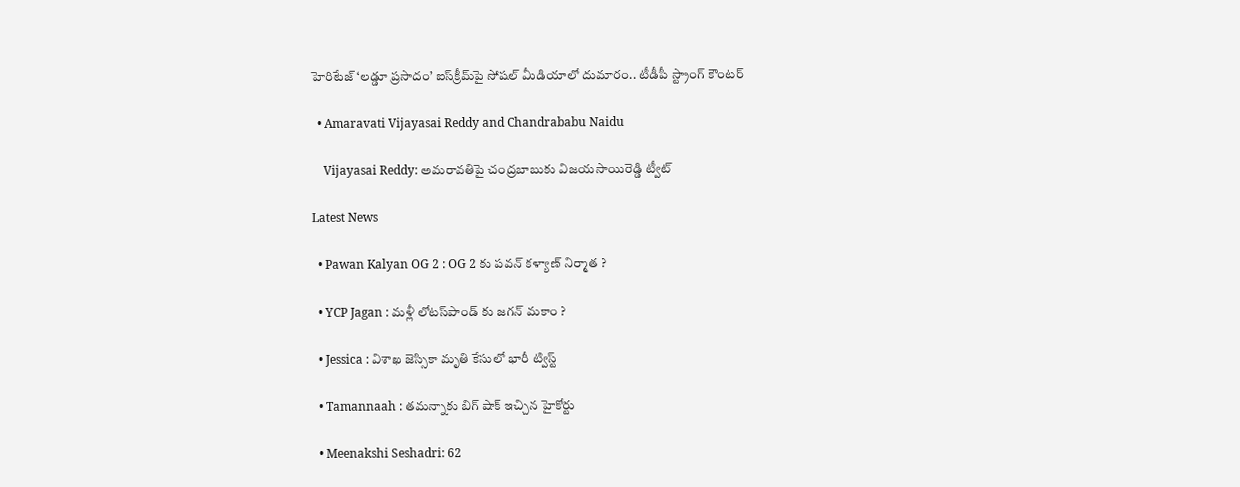హెరిటేజ్ ‘లడ్డూ ప్రసాదం’ ఐస్‌క్రీమ్‌పై సోషల్ మీడియాలో దుమారం.. టీడీపీ స్ట్రాంగ్ కౌంటర్

  • Amaravati Vijayasai Reddy and Chandrababu Naidu

    Vijayasai Reddy: అమరావతిపై చంద్రబాబుకు విజయసాయిరెడ్డి ట్వీట్

Latest News

  • Pawan Kalyan OG 2 : OG 2 కు పవన్ కళ్యాణ్ నిర్మాత ?

  • YCP Jagan : మళ్లీ లోటస్‌పాండ్ కు జగన్ మకాం ?

  • Jessica : విశాఖ జెస్సికా మృతి కేసులో భారీ ట్విస్ట్‌

  • Tamannaah : తమన్నాకు బిగ్ షాక్ ఇచ్చిన హైకోర్టు

  • Meenakshi Seshadri: 62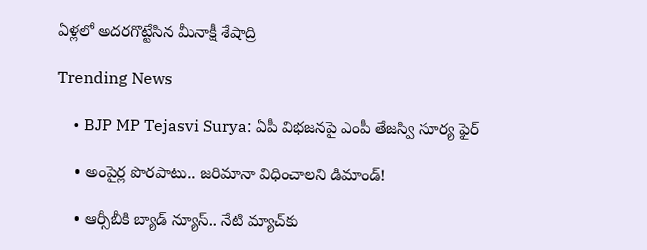ఏళ్లలో అదరగొట్టేసిన మీనాక్షీ శేషాద్రి

Trending News

    • BJP MP Tejasvi Surya: ఏపీ విభజనపై ఎంపీ తేజస్వి సూర్య ఫైర్

    • అంపైర్ల పొరపాటు.. జరిమానా విధించాలని డిమాండ్!

    • ఆర్సీబీకి బ్యాడ్ న్యూస్‌.. నేటి మ్యాచ్‌కు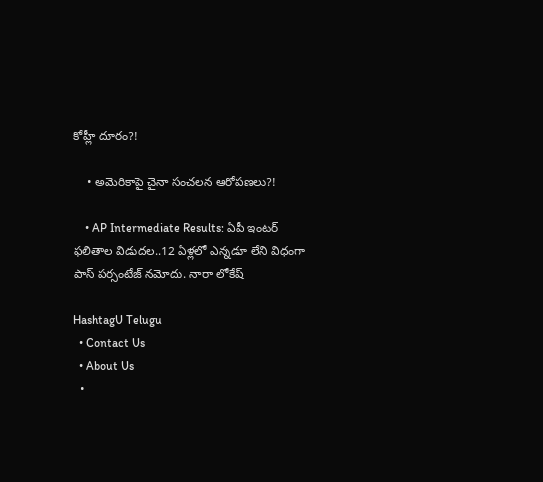కోహ్లీ దూరం?!

    • అమెరికాపై చైనా సంచ‌ల‌న ఆరోప‌ణ‌లు?!

    • AP Intermediate Results: ఏపీ ఇంటర్ ఫలితాల విడుదల..12 ఏళ్లలో ఎన్నడూ లేని విధంగా పాస్ పర్సంటేజ్ నమోదు. నారా లోకేష్

HashtagU Telugu
  • Contact Us
  • About Us
  •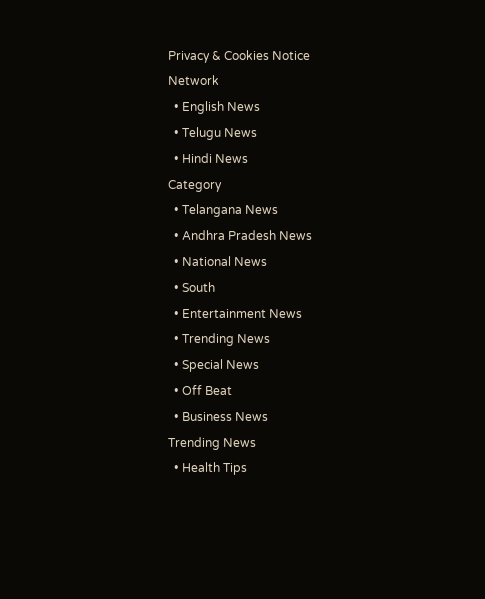Privacy & Cookies Notice
Network
  • English News
  • Telugu News
  • Hindi News
Category
  • Telangana News
  • Andhra Pradesh News
  • National News
  • South
  • Entertainment News
  • Trending News
  • Special News
  • Off Beat
  • Business News
Trending News
  • Health Tips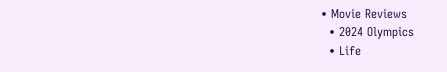• Movie Reviews
  • 2024 Olympics
  • Life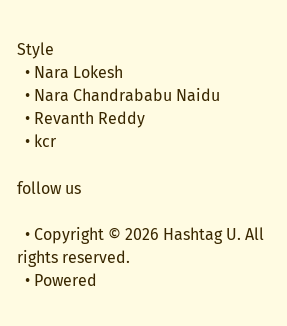Style
  • Nara Lokesh
  • Nara Chandrababu Naidu
  • Revanth Reddy
  • kcr

follow us

  • Copyright © 2026 Hashtag U. All rights reserved.
  • Powered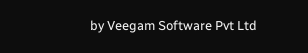by Veegam Software Pvt Ltd